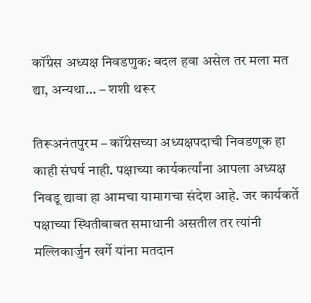कॉंग्रेस अध्यक्ष निवडणुक: बदल हवा असेल तर मला मत द्या, अन्यथा… – शशी थरूर

तिरूअनंतपुरम – कॉंग्रेसच्या अध्यक्षपदाची निवडणूक हा काही संघर्ष नाही. पक्षाच्या कार्यकर्त्यांना आपला अध्यक्ष निवडू द्यावा हा आमचा यामागचा संदेश आहे. जर कार्यकर्ते पक्षाच्या स्थितीबाबत समाधानी असतील तर त्यांनी मल्लिकार्जुन खर्गे यांना मतदान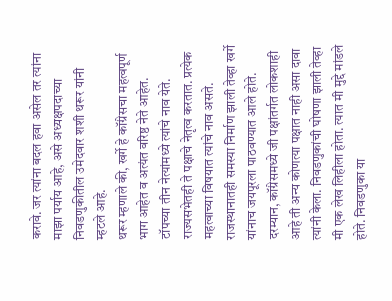करावे. जर त्यांना बदल हवा असेल तर त्यांना माझा पर्याय आहे, असे अध्यक्षपदाच्या निवडणुकीतील उमेदवार शशी थरूर यांनी म्हटले आहे.
थरूर म्हणाले की, खर्गे हे कॉंग्रेसचा महत्वपूर्ण भाग आहेत व अत्यंत वरिष्ठ नेते आहेत. टॉपच्या तीन नेत्यांमध्ये त्यांचे नाव येते. राज्यसभेतही ते पक्षाचे नेतृत्व करतात. प्रत्येक महत्वाच्या विषयात त्यांचे नाव असते. राजस्थानातही समस्या निर्माण झाली तेव्हा खर्गे यांनाच जयपूरला पाठवण्यात आले होते.
दरम्यान, कॉंग्रेसमध्ये जी पक्षांतर्गत लोकशाही आहे ती अन्य कोणत्या पक्षात नाही असा दावा त्यांनी केला. निवडणुकांची घोषणा झाली तेव्हा मी एक लेख लिहीला होता. त्यात मी मुद्दे मांडले होते. निवडणुका या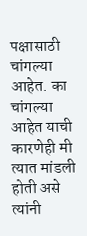पक्षासाठी चांगल्या आहेत. का चांगल्या आहेत याची कारणेही मी त्यात मांडली होती असे त्यांनी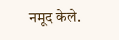नमूद केले.